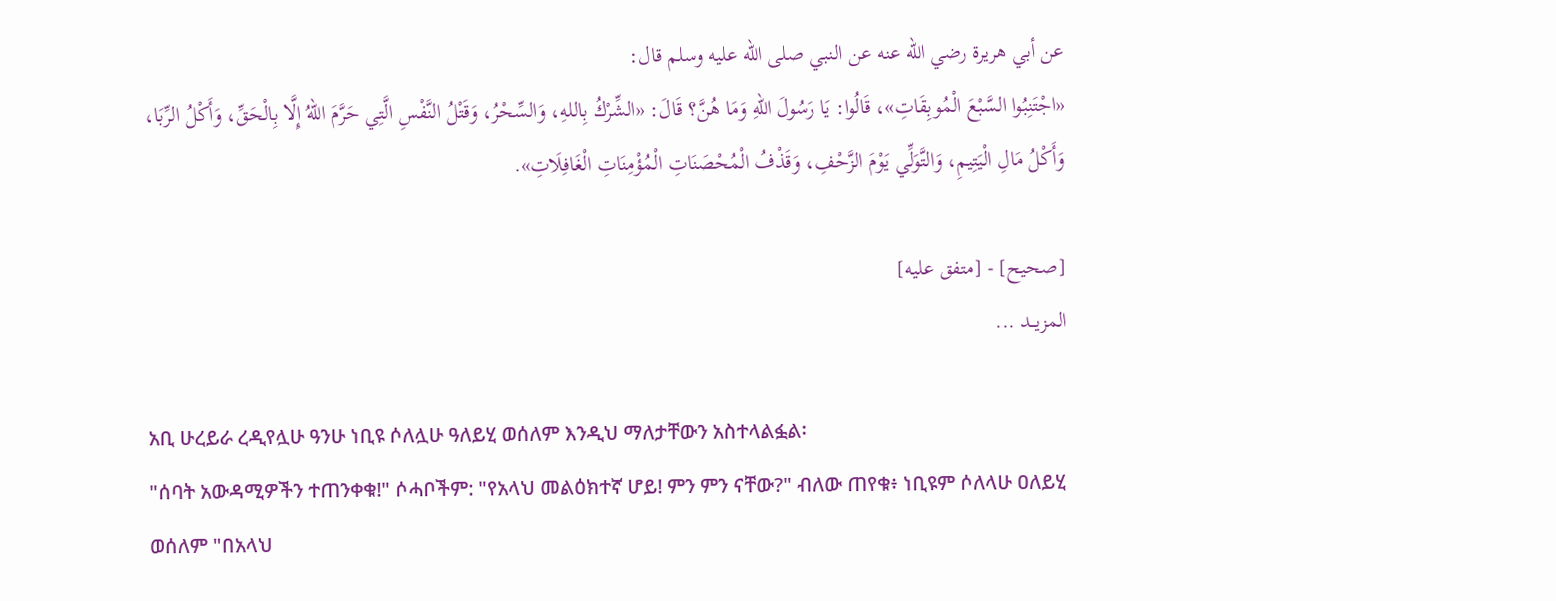عن أبي هريرة رضي الله عنه عن النبي صلى الله عليه وسلم قال:
«اجْتَنِبُوا السَّبْعَ الْمُوبِقَاتِ»، قَالُوا: يَا رَسُولَ اللهِ وَمَا هُنَّ؟ قَالَ: «الشِّرْكُ بِاللهِ، وَالسِّحْرُ، وَقَتْلُ النَّفْسِ الَّتِي حَرَّمَ اللهُ إِلَّا بِالْحَقِّ، وَأَكْلُ الرِّبَا، وَأَكْلُ مَالِ الْيَتِيمِ، وَالتَّوَلِّي يَوْمَ الزَّحْفِ، وَقَذْفُ الْمُحْصَنَاتِ الْمُؤْمِنَاتِ الْغَافِلَاتِ».

[صحيح] - [متفق عليه]
المزيــد ...

አቢ ሁረይራ ረዲየሏሁ ዓንሁ ነቢዩ ሶለሏሁ ዓለይሂ ወሰለም እንዲህ ማለታቸውን አስተላልፏል፡
"ሰባት አውዳሚዎችን ተጠንቀቁ!" ሶሓቦችም: "የአላህ መልዕክተኛ ሆይ! ምን ምን ናቸው?" ብለው ጠየቁ፥ ነቢዩም ሶለላሁ ዐለይሂ ወሰለም "በአላህ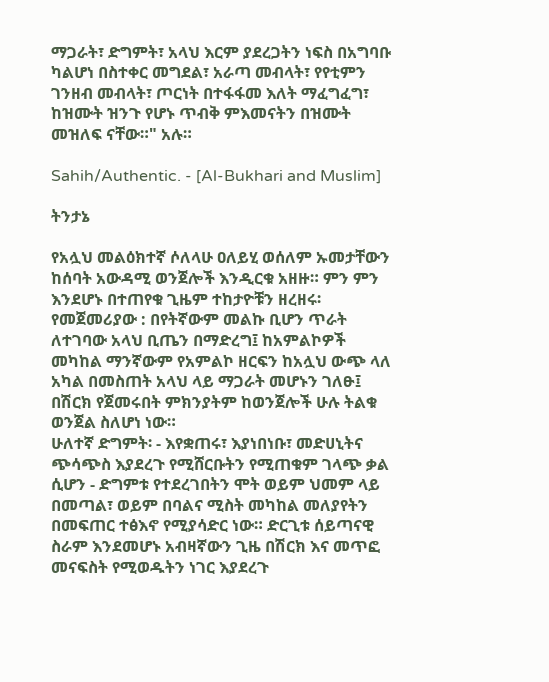ማጋራት፣ ድግምት፣ አላህ እርም ያደረጋትን ነፍስ በአግባቡ ካልሆነ በስተቀር መግደል፣ አራጣ መብላት፣ የየቲምን ገንዘብ መብላት፣ ጦርነት በተፋፋመ እለት ማፈግፈግ፣ ከዝሙት ዝንጉ የሆኑ ጥብቅ ምእመናትን በዝሙት መዝለፍ ናቸው።" አሉ።

Sahih/Authentic. - [Al-Bukhari and Muslim]

ትንታኔ

የአሏህ መልዕክተኛ ሶለላሁ ዐለይሂ ወሰለም ኡመታቸውን ከሰባት አውዳሚ ወንጀሎች እንዲርቁ አዘዙ። ምን ምን እንደሆኑ በተጠየቁ ጊዜም ተከታዮቹን ዘረዘሩ፡
የመጀመሪያው : በየትኛውም መልኩ ቢሆን ጥራት ለተገባው አላህ ቢጤን በማድረግ፤ ከአምልኮዎች መካከል ማንኛውም የአምልኮ ዘርፍን ከአሏህ ውጭ ላለ አካል በመስጠት አላህ ላይ ማጋራት መሆኑን ገለፁ፤ በሽርክ የጀመሩበት ምክንያትም ከወንጀሎች ሁሉ ትልቁ ወንጀል ስለሆነ ነው።
ሁለተኛ ድግምት፡ - እየቋጠሩ፣ እያነበነቡ፣ መድሀኒትና ጭሳጭስ እያደረጉ የሚሸርቡትን የሚጠቁም ገላጭ ቃል ሲሆን - ድግምቱ የተደረገበትን ሞት ወይም ህመም ላይ በመጣል፣ ወይም በባልና ሚስት መካከል መለያየትን በመፍጠር ተፅእኖ የሚያሳድር ነው። ድርጊቱ ሰይጣናዊ ስራም እንደመሆኑ አብዛኛውን ጊዜ በሽርክ እና መጥፎ መናፍስት የሚወዱትን ነገር እያደረጉ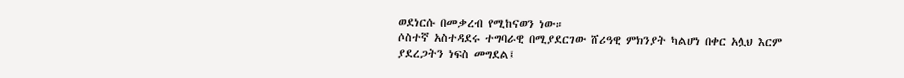ወደነርሱ በመቃረብ የሚከናወን ነው።
ሶስተኛ አስተዳደሩ ተግባራዊ በሚያደርገው ሸሪዓዊ ምክንያት ካልሆነ በቀር አሏህ እርም ያደረጋትን ነፍስ መግደል፤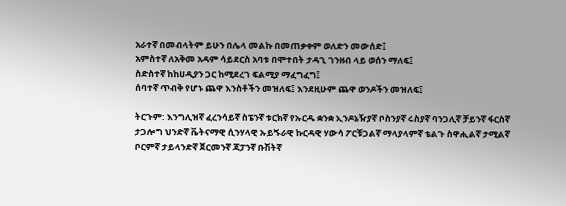አራተኛ በመብላትም ይሁን በሌላ መልኩ በመጠቃቀም ወለድን መውሰድ፤
አምስተኛ ለአቅመ አዳም ሳይደርስ አባቱ በሞተበት ታዳጊ ገንዘብ ላይ ወሰን ማለፍ፤
ስድስተኛ ከከሀዲያን ጋር ከሚደረገ ፍልሚያ ማፈግፈግ፤
ሰባተኛ ጥብቅ የሆኑ ጨዋ እንስቶችን መዝለፍ፤ እንደዚሁም ጨዋ ወንዶችን መዝለፍ፤

ትርጉም: እንግሊዝኛ ፈረንሳይኛ ስፔንኛ ቱርክኛ የኡርዱ ቋንቋ ኢንዶኔዥያኛ ቦስንያኛ ሩስያኛ ባንጋሊኛ ቻይንኛ ፋርስኛ ታጋሎግ ህንድኛ ቬትናማዊ ሲንሃላዊ ኡይጙራዊ ኩርዳዊ ሃውሳ ፖርቹጋልኛ ማላያላምኛ ቴልጉ ስዋሒልኛ ታሚልኛ ቦርምኛ ታይላንድኛ ጀርመንኛ ጃፓንኛ ቡሽትኛ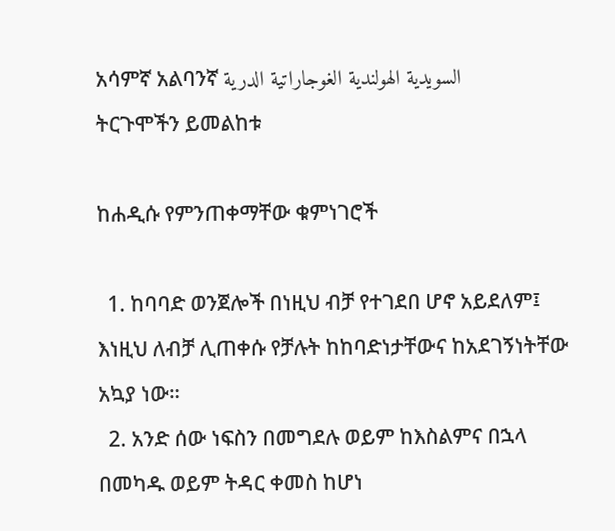አሳምኛ አልባንኛ السويدية الهولندية الغوجاراتية الدرية
ትርጉሞችን ይመልከቱ

ከሐዲሱ የምንጠቀማቸው ቁምነገሮች

  1. ከባባድ ወንጀሎች በነዚህ ብቻ የተገደበ ሆኖ አይደለም፤ እነዚህ ለብቻ ሊጠቀሱ የቻሉት ከከባድነታቸውና ከአደገኝነትቸው አኳያ ነው።
  2. አንድ ሰው ነፍስን በመግደሉ ወይም ከእስልምና በኋላ በመካዱ ወይም ትዳር ቀመስ ከሆነ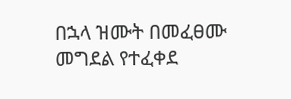በኋላ ዝሙት በመፈፀሙ መግደል የተፈቀደ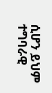ሲሆን ይህም ተግባራዊ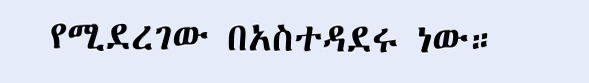የሚደረገው በአስተዳደሩ ነው።